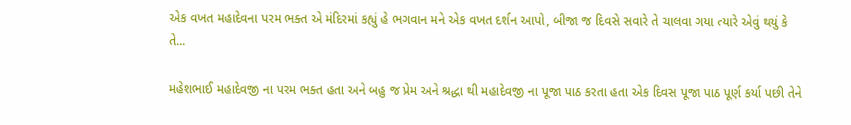એક વખત મહાદેવના પરમ ભક્ત એ મંદિરમાં કહ્યું હે ભગવાન મને એક વખત દર્શન આપો, બીજા જ દિવસે સવારે તે ચાલવા ગયા ત્યારે એવું થયું કે તે...

મહેશભાઈ મહાદેવજી ના પરમ ભક્ત હતા અને બહુ જ પ્રેમ અને શ્રદ્ધા થી મહાદેવજી ના પૂજા પાઠ કરતા હતા એક દિવસ પૂજા પાઠ પૂર્ણ કર્યા પછી તેને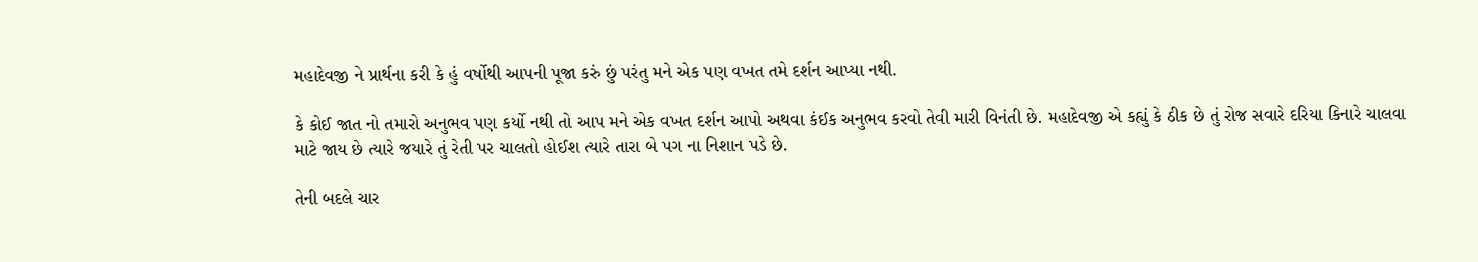મહાદેવજી ને પ્રાર્થના કરી કે હું વર્ષોથી આપની પૂજા કરું છું પરંતુ મને એક પણ વખત તમે દર્શન આપ્યા નથી.

કે કોઈ જાત નો તમારો અનુભવ પણ કર્યો નથી તો આપ મને એક વખત દર્શન આપો અથવા કંઈક અનુભવ કરવો તેવી મારી વિનંતી છે. મહાદેવજી એ કહ્યું કે ઠીક છે તું રોજ સવારે દરિયા કિનારે ચાલવા માટે જાય છે ત્યારે જયારે તું રેતી પર ચાલતો હોઈશ ત્યારે તારા બે પગ ના નિશાન પડે છે.

તેની બદલે ચાર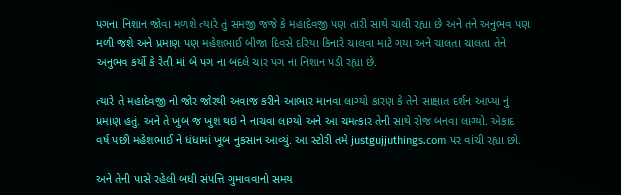પગના નિશાન જોવા મળશે ત્યારે તું સમજી જજે કે મહાદેવજી પણ તારી સાથે ચાલી રહ્યા છે અને તને અનુભવ પણ મળી જશે અને પ્રમાણ પણ મહેશભાઈ બીજા દિવસે દરિયા કિનારે ચાલવા માટે ગયા અને ચાલતા ચાલતા તેને અનુભવ કર્યો કે રેતી માં બે પગ ના બદલે ચાર પગ ના નિશાન પડી રહ્યા છે.

ત્યારે તે મહાદેવજી નો જોર જોરથી અવાજ કરીને આભાર માનવા લાગ્યો કારણ કે તેને સાક્ષાત દર્શન આપ્યા નું પ્રમાણ હતું. અને તે ખુબ જ ખુશ થઇ ને નાચવા લાગ્યો અને આ ચમત્કાર તેની સાથે રોજ બનવા લાગ્યો. એકાદ વર્ષ પછી મહેશભાઈ ને ધંધામાં ખૂબ નુકસાન આવ્યું. આ સ્ટોરી તમે justgujjuthings.com પર વાંચી રહ્યા છો.

અને તેની પાસે રહેલી બધી સંપત્તિ ગુમાવવાનો સમય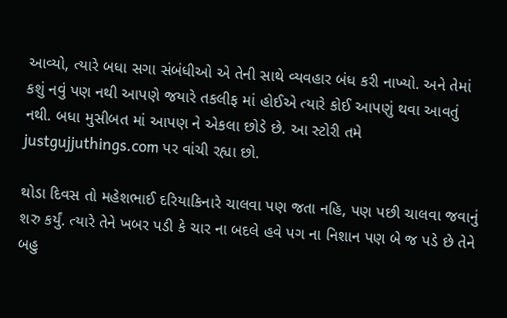આવ્યો, ત્યારે બધા સગા સંબંધીઓ એ તેની સાથે વ્યવહાર બંધ કરી નાખ્યો. અને તેમાં કશું નવું પણ નથી આપણે જયારે તકલીફ માં હોઈએ ત્યારે કોઈ આપણું થવા આવતું નથી. બધા મુસીબત માં આપણ ને એકલા છોડે છે. આ સ્ટોરી તમે justgujjuthings.com પર વાંચી રહ્યા છો.

થોડા દિવસ તો મહેશભાઈ દરિયાકિનારે ચાલવા પણ જતા નહિ, પણ પછી ચાલવા જવાનું શરુ કર્યું. ત્યારે તેને ખબર પડી કે ચાર ના બદલે હવે પગ ના નિશાન પણ બે જ પડે છે તેને બહુ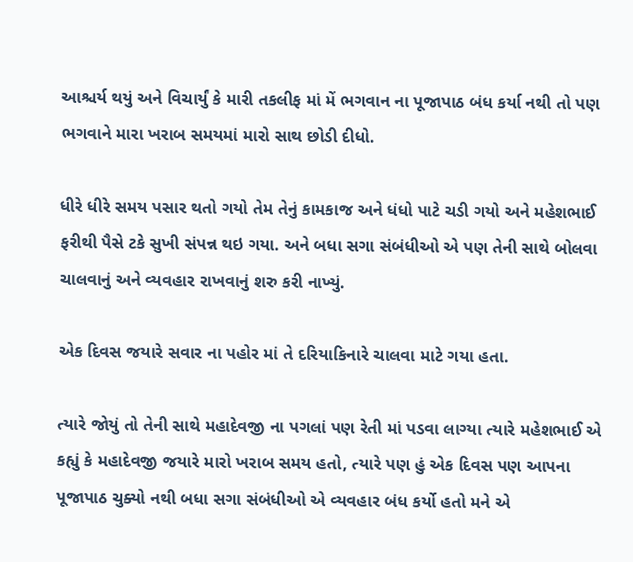આશ્ચર્ય થયું અને વિચાર્યું કે મારી તકલીફ માં મેં ભગવાન ના પૂજાપાઠ બંધ કર્યા નથી તો પણ ભગવાને મારા ખરાબ સમયમાં મારો સાથ છોડી દીધો.

ધીરે ધીરે સમય પસાર થતો ગયો તેમ તેનું કામકાજ અને ધંધો પાટે ચડી ગયો અને મહેશભાઈ ફરીથી પૈસે ટકે સુખી સંપન્ન થઇ ગયા. અને બધા સગા સંબંધીઓ એ પણ તેની સાથે બોલવા ચાલવાનું અને વ્યવહાર રાખવાનું શરુ કરી નાખ્યું.

એક દિવસ જયારે સવાર ના પહોર માં તે દરિયાકિનારે ચાલવા માટે ગયા હતા.

ત્યારે જોયું તો તેની સાથે મહાદેવજી ના પગલાં પણ રેતી માં પડવા લાગ્યા ત્યારે મહેશભાઈ એ કહ્યું કે મહાદેવજી જયારે મારો ખરાબ સમય હતો, ત્યારે પણ હું એક દિવસ પણ આપના પૂજાપાઠ ચુક્યો નથી બધા સગા સંબંધીઓ એ વ્યવહાર બંધ કર્યો હતો મને એ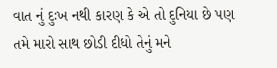વાત નું દુઃખ નથી કારણ કે એ તો દુનિયા છે પણ તમે મારો સાથ છોડી દીધો તેનું મને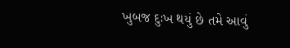ખુબજ દુઃખ થયું છે તમે આવું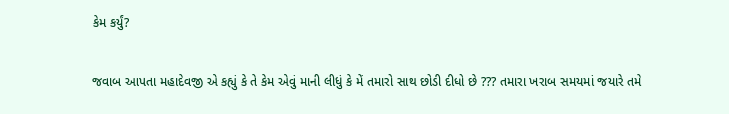કેમ કર્યું?

જવાબ આપતા મહાદેવજી એ કહ્યું કે તે કેમ એવું માની લીધું કે મેં તમારો સાથ છોડી દીધો છે ??? તમારા ખરાબ સમયમાં જયારે તમે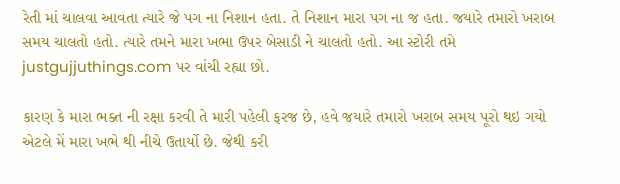રેતી માં ચાલવા આવતા ત્યારે જે પગ ના નિશાન હતા. તે નિશાન મારા પગ ના જ હતા. જયારે તમારો ખરાબ સમય ચાલતો હતો. ત્યારે તમને મારા ખભા ઉપર બેસાડી ને ચાલતો હતો. આ સ્ટોરી તમે justgujjuthings.com પર વાંચી રહ્યા છો.

કારણ કે મારા ભક્ત ની રક્ષા કરવી તે મારી પહેલી ફરજ છે, હવે જયારે તમારો ખરાબ સમય પૂરો થઇ ગયો એટલે મેં મારા ખભે થી નીચે ઉતાર્યો છે. જેથી કરી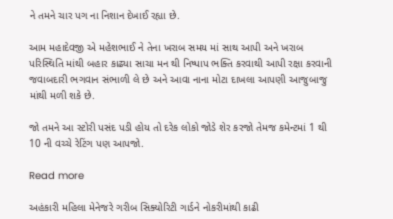ને તમને ચાર પગ ના નિશાન દેખાઈ રહ્યા છે.

આમ મહાદેવજી એ મહેશભાઈ ને તેના ખરાબ સમય માં સાથ આપી અને ખરાબ પરિસ્થિતિ માંથી બહાર કાઢ્યા સાચા મન થી નિષ્પાપ ભક્તિ કરવાથી આપી રક્ષા કરવાની જવાબદારી ભગવાન સંભાળી લે છે અને આવા નાના મોટા દાખલા આપણી આજુબાજુ માંથી મળી શકે છે.

જો તમને આ સ્ટોરી પસંદ પડી હોય તો દરેક લોકો જોડે શેર કરજો તેમજ કમેન્ટમાં 1 થી 10 ની વચ્ચે રેટિંગ પણ આપજો.

Read more

અહંકારી મહિલા મેનેજરે ગરીબ સિક્યોરિટી ગાર્ડને નોકરીમાંથી કાઢી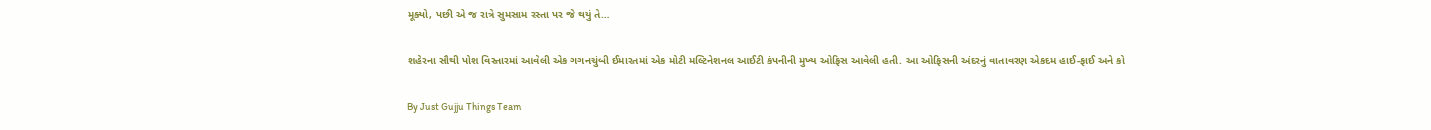મૂક્યો, પછી એ જ રાત્રે સુમસામ રસ્તા પર જે થયું તે…

શહેરના સૌથી પોશ વિસ્તારમાં આવેલી એક ગગનચુંબી ઈમારતમાં એક મોટી મલ્ટિનેશનલ આઈટી કંપનીની મુખ્ય ઓફિસ આવેલી હતી. આ ઓફિસની અંદરનું વાતાવરણ એકદમ હાઈ-ફાઈ અને કો

By Just Gujju Things Team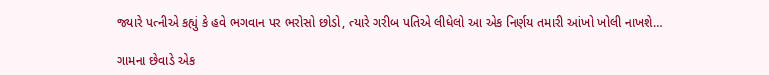જ્યારે પત્નીએ કહ્યું કે હવે ભગવાન પર ભરોસો છોડો, ત્યારે ગરીબ પતિએ લીધેલો આ એક નિર્ણય તમારી આંખો ખોલી નાખશે…

ગામના છેવાડે એક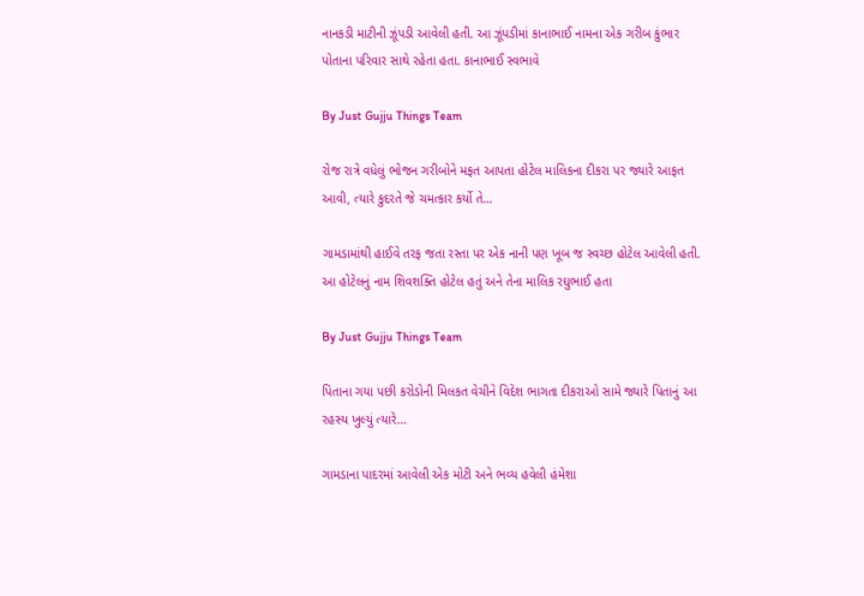નાનકડી માટીની ઝૂંપડી આવેલી હતી. આ ઝૂંપડીમાં કાનાભાઈ નામના એક ગરીબ કુંભાર પોતાના પરિવાર સાથે રહેતા હતા. કાનાભાઈ સ્વભાવે

By Just Gujju Things Team

રોજ રાત્રે વધેલું ભોજન ગરીબોને મફત આપતા હોટેલ માલિકના દીકરા પર જ્યારે આફત આવી, ત્યારે કુદરતે જે ચમત્કાર કર્યો તે…

ગામડામાંથી હાઈવે તરફ જતા રસ્તા પર એક નાની પણ ખૂબ જ સ્વચ્છ હોટેલ આવેલી હતી. આ હોટેલનું નામ શિવશક્તિ હોટેલ હતું અને તેના માલિક રઘુભાઈ હતા

By Just Gujju Things Team

પિતાના ગયા પછી કરોડોની મિલકત વેચીને વિદેશ ભાગતા દીકરાઓ સામે જ્યારે પિતાનું આ રહસ્ય ખુલ્યું ત્યારે…

ગામડાના પાદરમાં આવેલી એક મોટી અને ભવ્ય હવેલી હંમેશા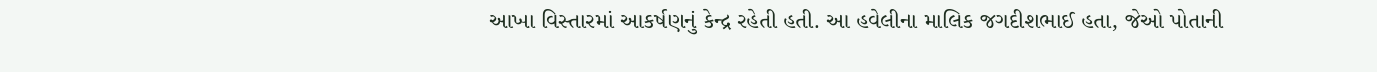આખા વિસ્તારમાં આકર્ષણનું કેન્દ્ર રહેતી હતી. આ હવેલીના માલિક જગદીશભાઈ હતા, જેઓ પોતાની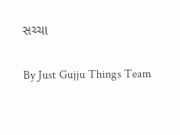સચ્ચા

By Just Gujju Things Team